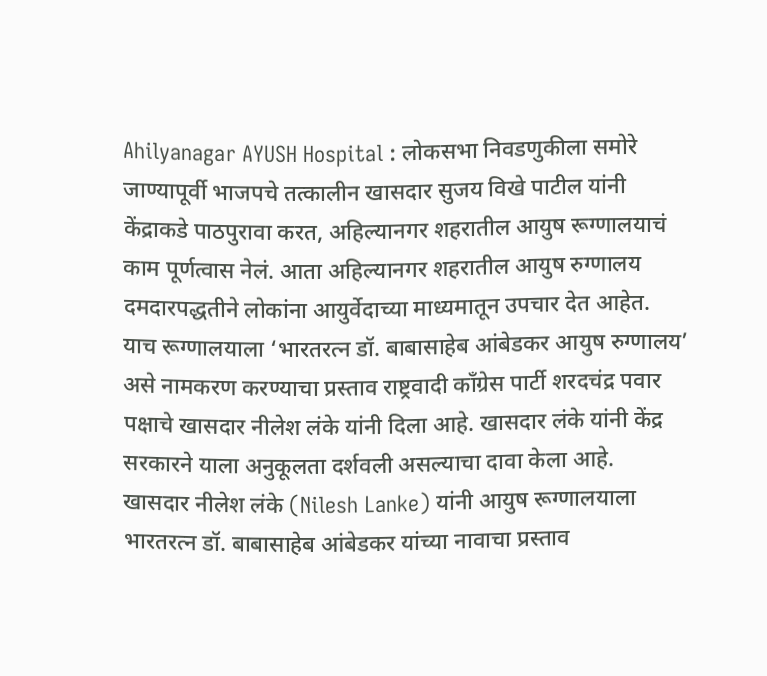Ahilyanagar AYUSH Hospital : लोकसभा निवडणुकीला समोरे जाण्यापूर्वी भाजपचे तत्कालीन खासदार सुजय विखे पाटील यांनी केंद्राकडे पाठपुरावा करत, अहिल्यानगर शहरातील आयुष रूग्णालयाचं काम पूर्णत्वास नेलं. आता अहिल्यानगर शहरातील आयुष रुग्णालय दमदारपद्धतीने लोकांना आयुर्वेदाच्या माध्यमातून उपचार देत आहेत.
याच रूग्णालयाला ‘भारतरत्न डॉ. बाबासाहेब आंबेडकर आयुष रुग्णालय’ असे नामकरण करण्याचा प्रस्ताव राष्ट्रवादी काँग्रेस पार्टी शरदचंद्र पवार पक्षाचे खासदार नीलेश लंके यांनी दिला आहे. खासदार लंके यांनी केंद्र सरकारने याला अनुकूलता दर्शवली असल्याचा दावा केला आहे.
खासदार नीलेश लंके (Nilesh Lanke) यांनी आयुष रूग्णालयाला भारतरत्न डॉ. बाबासाहेब आंबेडकर यांच्या नावाचा प्रस्ताव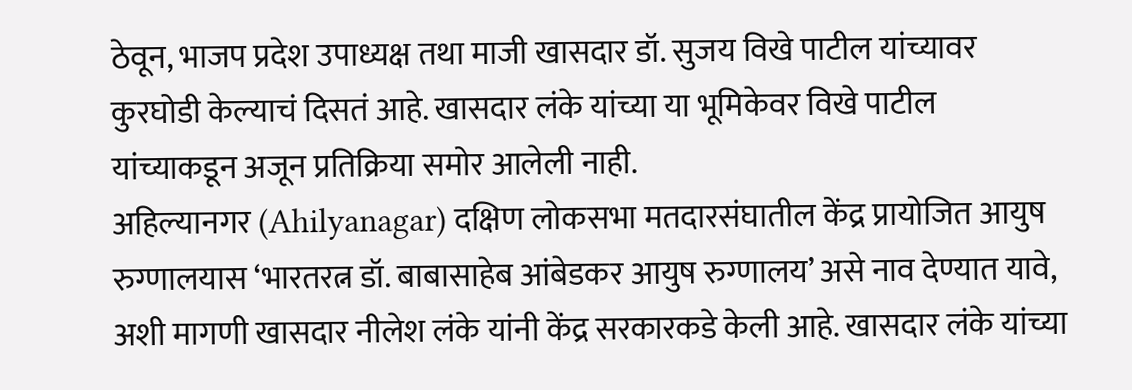ठेवून, भाजप प्रदेश उपाध्यक्ष तथा माजी खासदार डॉ. सुजय विखे पाटील यांच्यावर कुरघोडी केल्याचं दिसतं आहे. खासदार लंके यांच्या या भूमिकेवर विखे पाटील यांच्याकडून अजून प्रतिक्रिया समोर आलेली नाही.
अहिल्यानगर (Ahilyanagar) दक्षिण लोकसभा मतदारसंघातील केंद्र प्रायोजित आयुष रुग्णालयास ‘भारतरत्न डॉ. बाबासाहेब आंबेडकर आयुष रुग्णालय’ असे नाव देण्यात यावे, अशी मागणी खासदार नीलेश लंके यांनी केंद्र सरकारकडे केली आहे. खासदार लंके यांच्या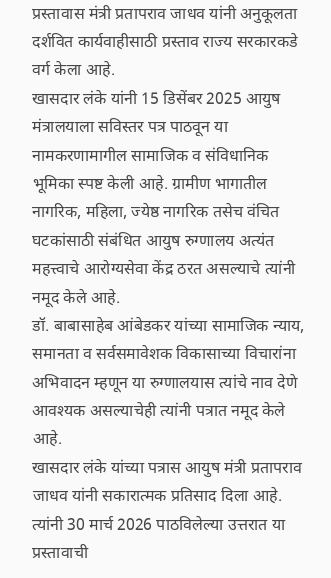प्रस्तावास मंत्री प्रतापराव जाधव यांनी अनुकूलता दर्शवित कार्यवाहीसाठी प्रस्ताव राज्य सरकारकडे वर्ग केला आहे.
खासदार लंके यांनी 15 डिसेंबर 2025 आयुष मंत्रालयाला सविस्तर पत्र पाठवून या नामकरणामागील सामाजिक व संविधानिक भूमिका स्पष्ट केली आहे. ग्रामीण भागातील नागरिक, महिला, ज्येष्ठ नागरिक तसेच वंचित घटकांसाठी संबंधित आयुष रुग्णालय अत्यंत महत्त्वाचे आरोग्यसेवा केंद्र ठरत असल्याचे त्यांनी नमूद केले आहे.
डॉ. बाबासाहेब आंबेडकर यांच्या सामाजिक न्याय, समानता व सर्वसमावेशक विकासाच्या विचारांना अभिवादन म्हणून या रुग्णालयास त्यांचे नाव देणे आवश्यक असल्याचेही त्यांनी पत्रात नमूद केले आहे.
खासदार लंके यांच्या पत्रास आयुष मंत्री प्रतापराव जाधव यांनी सकारात्मक प्रतिसाद दिला आहे. त्यांनी 30 मार्च 2026 पाठविलेल्या उत्तरात या प्रस्तावाची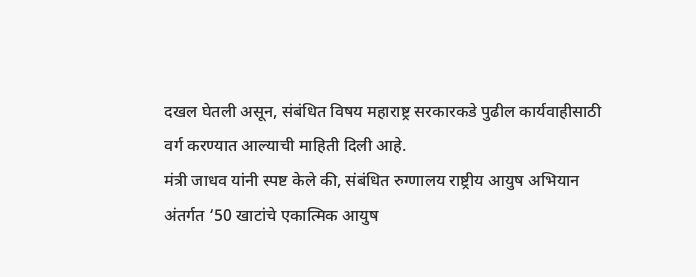दखल घेतली असून, संबंधित विषय महाराष्ट्र सरकारकडे पुढील कार्यवाहीसाठी वर्ग करण्यात आल्याची माहिती दिली आहे.
मंत्री जाधव यांनी स्पष्ट केले की, संबंधित रुग्णालय राष्ट्रीय आयुष अभियान अंतर्गत ‘50 खाटांचे एकात्मिक आयुष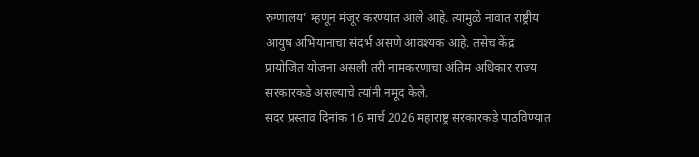रुग्णालय’ म्हणून मंजूर करण्यात आले आहे. त्यामुळे नावात राष्ट्रीय आयुष अभियानाचा संदर्भ असणे आवश्यक आहे. तसेच केंद्र प्रायोजित योजना असली तरी नामकरणाचा अंतिम अधिकार राज्य सरकारकडे असल्याचे त्यांनी नमूद केले.
सदर प्रस्ताव दिनांक 16 मार्च 2026 महाराष्ट्र सरकारकडे पाठविण्यात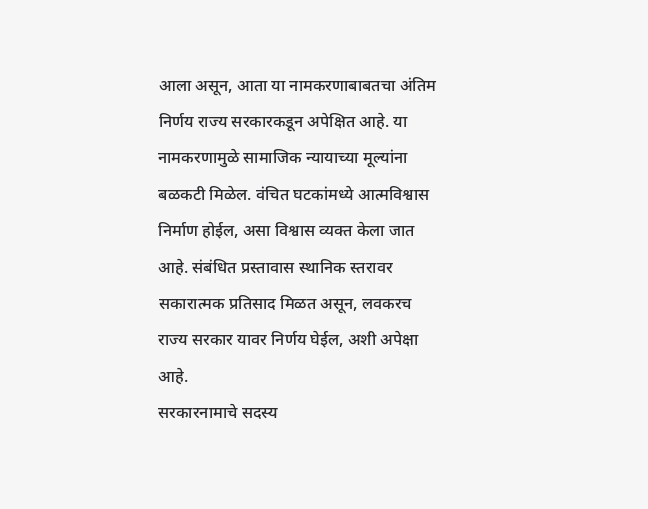आला असून, आता या नामकरणाबाबतचा अंतिम निर्णय राज्य सरकारकडून अपेक्षित आहे. या नामकरणामुळे सामाजिक न्यायाच्या मूल्यांना बळकटी मिळेल. वंचित घटकांमध्ये आत्मविश्वास निर्माण होईल, असा विश्वास व्यक्त केला जात आहे. संबंधित प्रस्तावास स्थानिक स्तरावर सकारात्मक प्रतिसाद मिळत असून, लवकरच राज्य सरकार यावर निर्णय घेईल, अशी अपेक्षा आहे.
सरकारनामाचे सदस्य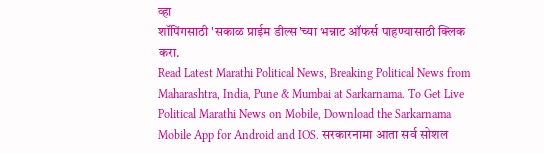व्हा
शॉपिंगसाठी 'सकाळ प्राईम डील्स'च्या भन्नाट ऑफर्स पाहण्यासाठी क्लिक करा.
Read Latest Marathi Political News, Breaking Political News from Maharashtra, India, Pune & Mumbai at Sarkarnama. To Get Live Political Marathi News on Mobile, Download the Sarkarnama Mobile App for Android and IOS. सरकारनामा आता सर्व सोशल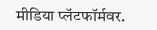मीडिया प्लॅटफॉर्मवर.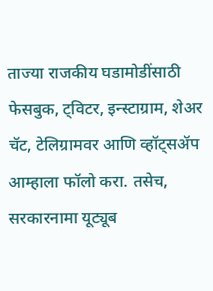ताज्या राजकीय घडामोडींसाठी फेसबुक, ट्विटर, इन्स्टाग्राम, शेअर चॅट, टेलिग्रामवर आणि व्हॉट्सॲप आम्हाला फॉलो करा. तसेच, सरकारनामा यूट्यूब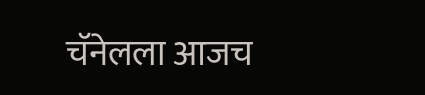चॅनेलला आजच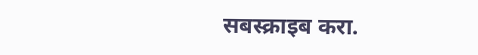सबस्क्राइब करा.